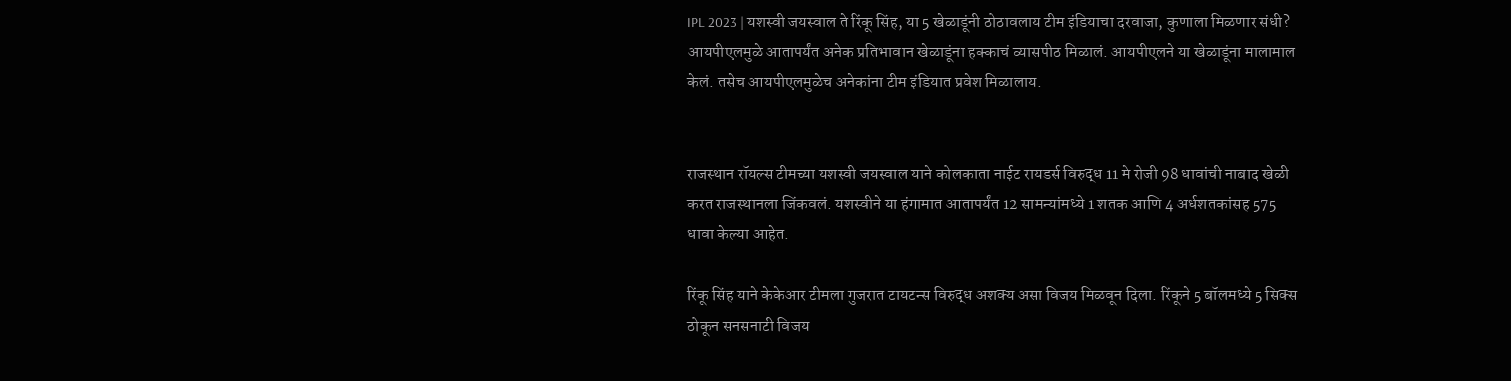IPL 2023 | यशस्वी जयस्वाल ते रिंकू सिंह, या 5 खेळाडूंनी ठोठावलाय टीम इंडियाचा दरवाजा, कुणाला मिळणार संधी?
आयपीएलमुळे आतापर्यंत अनेक प्रतिभावान खेळाडूंना हक्काचं व्यासपीठ मिळालं. आयपीएलने या खेळाडूंना मालामाल केलं. तसेच आयपीएलमुळेच अनेकांना टीम इंडियात प्रवेश मिळालाय.


राजस्थान रॉयल्स टीमच्या यशस्वी जयस्वाल याने कोलकाता नाईट रायडर्स विरुद्ध 11 मे रोजी 98 धावांची नाबाद खेळी करत राजस्थानला जिंकवलं. यशस्वीने या हंगामात आतापर्यंत 12 सामन्यांमध्ये 1 शतक आणि 4 अर्धशतकांसह 575 धावा केल्या आहेत.

रिंकू सिंह याने केकेआर टीमला गुजरात टायटन्स विरुद्ध अशक्य असा विजय मिळवून दिला. रिंकूने 5 बॉलमध्ये 5 सिक्स ठोकून सनसनाटी विजय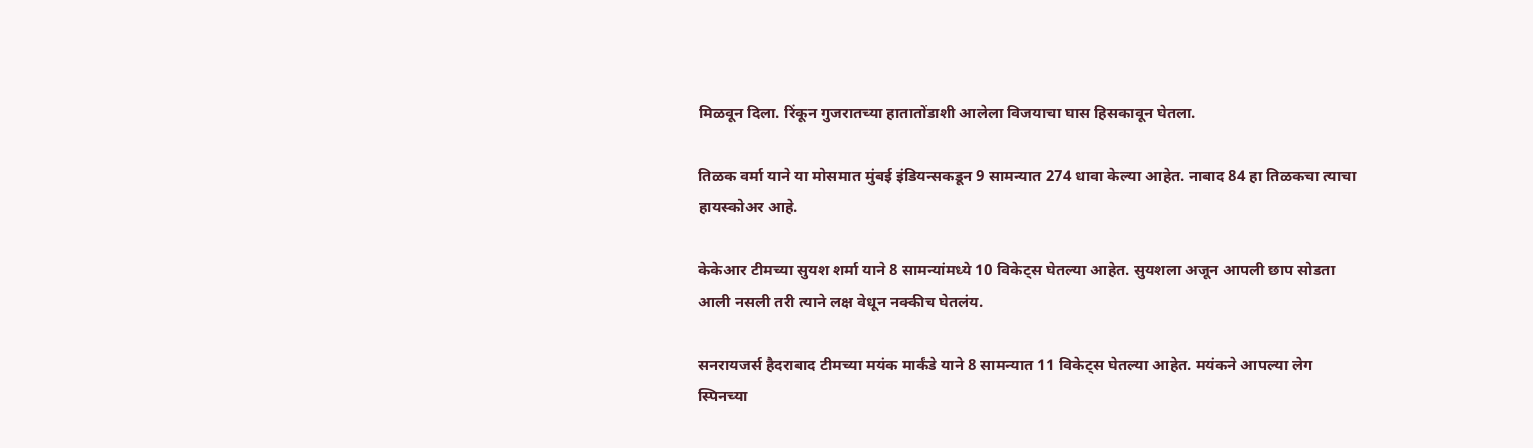मिळवून दिला. रिंकून गुजरातच्या हातातोंडाशी आलेला विजयाचा घास हिसकावून घेतला.

तिळक वर्मा याने या मोसमात मुंबई इंडियन्सकडून 9 सामन्यात 274 धावा केल्या आहेत. नाबाद 84 हा तिळकचा त्याचा हायस्कोअर आहे.

केकेआर टीमच्या सुयश शर्मा याने 8 सामन्यांमध्ये 10 विकेट्स घेतल्या आहेत. सुयशला अजून आपली छाप सोडता आली नसली तरी त्याने लक्ष वेधून नक्कीच घेतलंय.

सनरायजर्स हैदराबाद टीमच्या मयंक मार्कंडे याने 8 सामन्यात 11 विकेट्स घेतल्या आहेत. मयंकने आपल्या लेग स्पिनच्या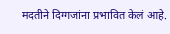मदतीने दिग्गजांना प्रभावित केलं आहे.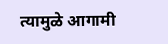त्यामुळे आगामी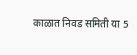काळात निवड समिती या 5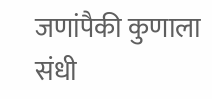जणांपैकी कुणाला संधी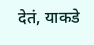देतं, याकडे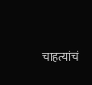चाहत्यांचं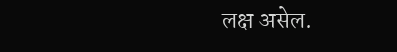लक्ष असेल.